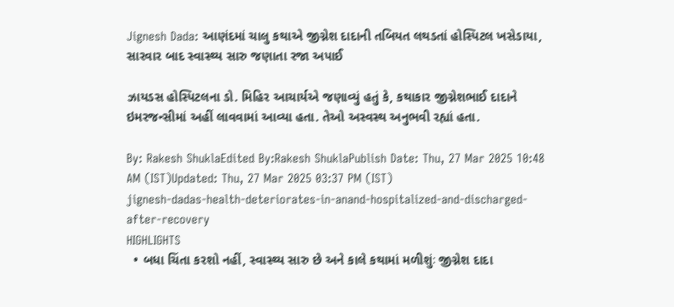Jignesh Dada: આણંદમાં ચાલુ કથાએ જીગ્નેશ દાદાની તબિયત લથડતાં હોસ્પિટલ ખસેડાયા, સારવાર બાદ સ્વાસ્થ્ય સારુ જણાતા રજા અપાઈ

ઝાયડસ હોસ્પિટલના ડો. મિહિર આચાર્યએ જણાવ્યું હતું કે, કથાકાર જીગ્નેશભાઈ દાદાને ઇમરજન્સીમાં અહીં લાવવામાં આવ્યા હતા. તેઓ અસ્વસ્થ અનુભવી રહ્યાં હતા.

By: Rakesh ShuklaEdited By:Rakesh ShuklaPublish Date: Thu, 27 Mar 2025 10:48 AM (IST)Updated: Thu, 27 Mar 2025 03:37 PM (IST)
jignesh-dadas-health-deteriorates-in-anand-hospitalized-and-discharged-after-recovery
HIGHLIGHTS
  • બધા ચિંતા કરશો નહીં, સ્વાસ્થ્ય સારુ છે અને કાલે કથામાં મળીશુંઃ જીગ્નેશ દાદા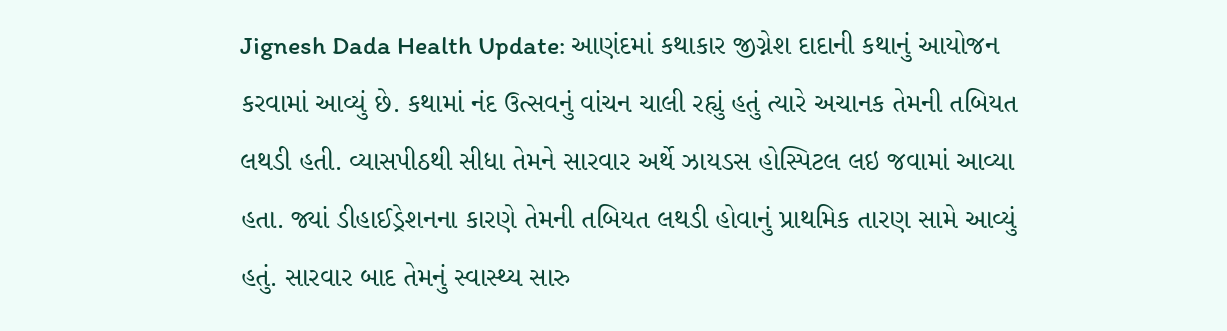Jignesh Dada Health Update: આણંદમાં કથાકાર જીગ્નેશ દાદાની કથાનું આયોજન કરવામાં આવ્યું છે. કથામાં નંદ ઉત્સવનું વાંચન ચાલી રહ્યું હતું ત્યારે અચાનક તેમની તબિયત લથડી હતી. વ્યાસપીઠથી સીધા તેમને સારવાર અર્થે ઝાયડસ હોસ્પિટલ લઇ જવામાં આવ્યા હતા. જ્યાં ડીહાઈડ્રેશનના કારણે તેમની તબિયત લથડી હોવાનું પ્રાથમિક તારણ સામે આવ્યું હતું. સારવાર બાદ તેમનું સ્વાસ્થ્ય સારુ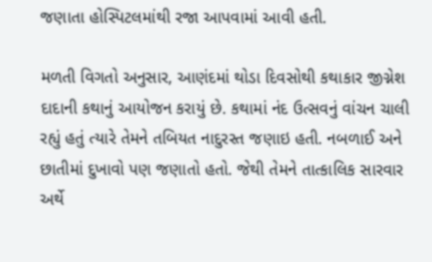જણાતા હોસ્પિટલમાંથી રજા આપવામાં આવી હતી.

મળતી વિગતો અનુસાર, આણંદમાં થોડા દિવસોથી કથાકાર જીગ્નેશ દાદાની કથાનું આયોજન કરાયું છે. કથામાં નંદ ઉત્સવનું વાંચન ચાલી રહ્યું હતું ત્યારે તેમને તબિયત નાદુરસ્ત જણાઇ હતી. નબળાઈ અને છાતીમાં દુખાવો પણ જણાતો હતો. જેથી તેમને તાત્કાલિક સારવાર અર્થે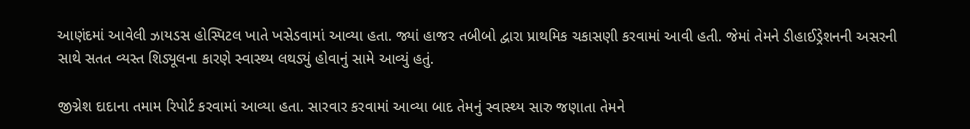આણંદમાં આવેલી ઝાયડસ હોસ્પિટલ ખાતે ખસેડવામાં આવ્યા હતા. જ્યાં હાજર તબીબો દ્વારા પ્રાથમિક ચકાસણી કરવામાં આવી હતી. જેમાં તેમને ડીહાઈડ્રેશનની અસરની સાથે સતત વ્યસ્ત શિડ્યૂલના કારણે સ્વાસ્થ્ય લથડ્યું હોવાનું સામે આવ્યું હતું.

જીગ્નેશ દાદાના તમામ રિપોર્ટ કરવામાં આવ્યા હતા. સારવાર કરવામાં આવ્યા બાદ તેમનું સ્વાસ્થ્ય સારુ જણાતા તેમને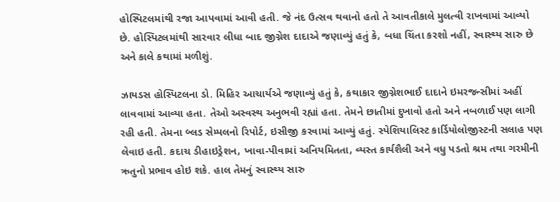હોસ્પિટલમાંથી રજા આપવામાં આવી હતી. જે નંદ ઉત્સવ થવાનો હતો તે આવતીકાલે મુલત્વી રાખવામાં આવ્યો છે. હોસ્પિટલમાંથી સારવાર લીધા બાદ જીગ્નેશ દાદાએ જણાવ્યું હતું કે, બધા ચિંતા કરશો નહીં, સ્વાસ્થ્ય સારુ છે અને કાલે કથામાં મળીશું.

ઝાયડસ હોસ્પિટલના ડો. મિહિર આચાર્યએ જણાવ્યું હતું કે, કથાકાર જીગ્નેશભાઈ દાદાને ઇમરજન્સીમાં અહીં લાવવામાં આવ્યા હતા. તેઓ અસ્વસ્થ અનુભવી રહ્યાં હતા. તેમને છાતીમાં દુખાવો હતો અને નબળાઈ પણ લાગી રહી હતી. તેમના બ્લડ સેમ્પલનો રિપોર્ટ, ઇસીજી કરવામાં આવ્યું હતું. સ્પેશિયાલિસ્ટ કાર્ડિયોલોજીસ્ટની સલાહ પણ લેવાઇ હતી. કદાચ ડીહાઇડ્રેશન, ખાવા-પીવામાં અનિયમિતતા, વ્યસ્ત કાર્યશૈલી અને વધુ પડતો શ્રમ તથા ગરમીની ઋતુનો પ્રભાવ હોઇ શકે. હાલ તેમનું સ્વાસ્થ્ય સારુ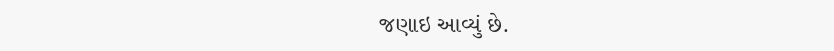જણાઇ આવ્યું છે.